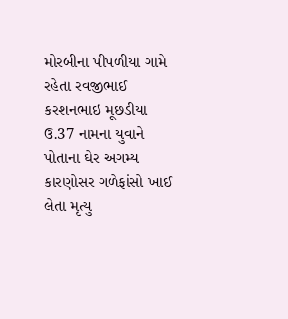મોરબીના પીપળીયા ગામે રહેતા રવજીભાઈ કરશનભાઇ મૂછડીયા ઉ.37 નામના યુવાને પોતાના ઘેર અગમ્ય કારણોસર ગળેફાંસો ખાઈ લેતા મૃત્યુ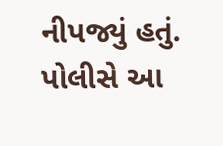નીપજ્યું હતું. પોલીસે આ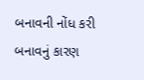બનાવની નોંધ કરી બનાવનું કારણ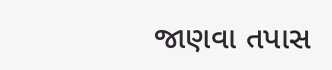જાણવા તપાસ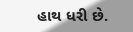હાથ ધરી છે.